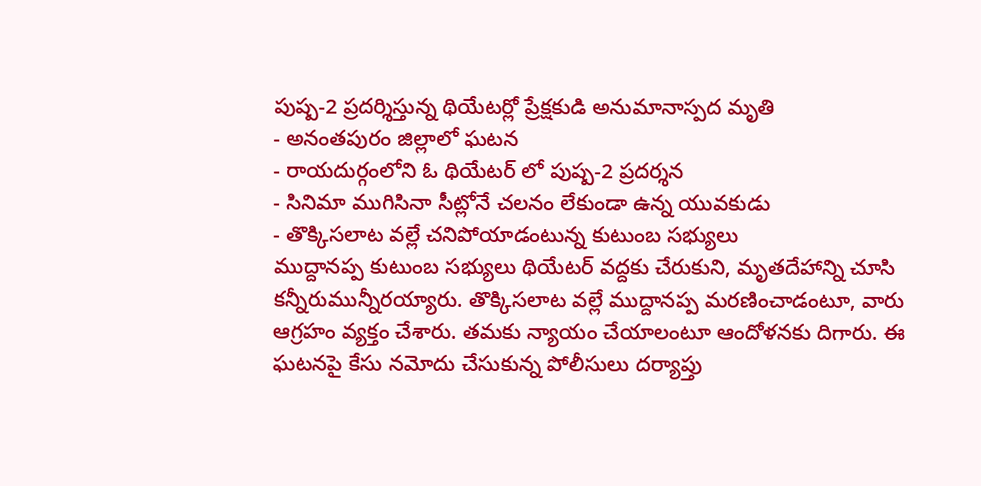పుష్ప-2 ప్రదర్శిస్తున్న థియేటర్లో ప్రేక్షకుడి అనుమానాస్పద మృతి
- అనంతపురం జిల్లాలో ఘటన
- రాయదుర్గంలోని ఓ థియేటర్ లో పుష్ప-2 ప్రదర్శన
- సినిమా ముగిసినా సీట్లోనే చలనం లేకుండా ఉన్న యువకుడు
- తొక్కిసలాట వల్లే చనిపోయాడంటున్న కుటుంబ సభ్యులు
ముద్దానప్ప కుటుంబ సభ్యులు థియేటర్ వద్దకు చేరుకుని, మృతదేహాన్ని చూసి కన్నీరుమున్నీరయ్యారు. తొక్కిసలాట వల్లే ముద్దానప్ప మరణించాడంటూ, వారు ఆగ్రహం వ్యక్తం చేశారు. తమకు న్యాయం చేయాలంటూ ఆందోళనకు దిగారు. ఈ ఘటనపై కేసు నమోదు చేసుకున్న పోలీసులు దర్యాప్తు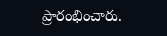ప్రారంభించారు.